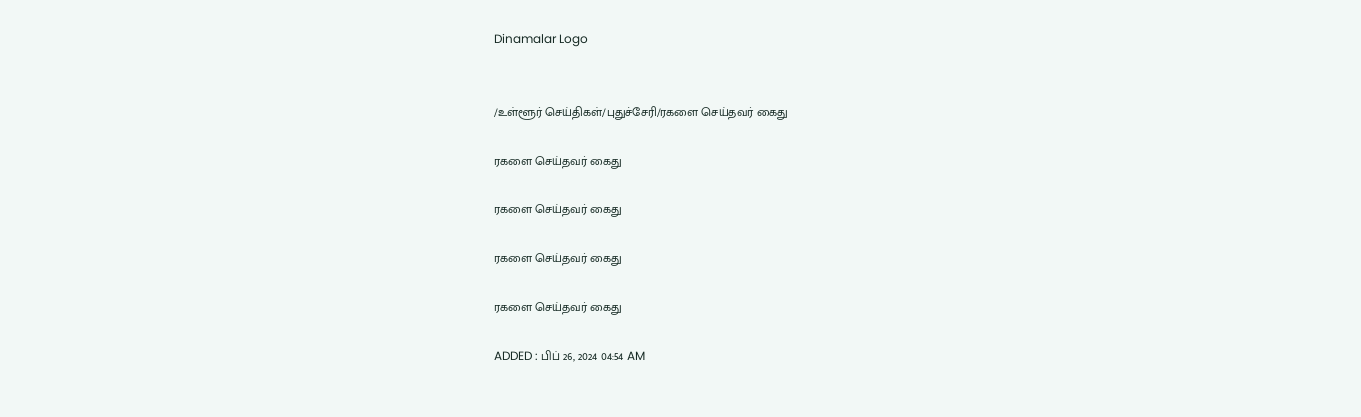Dinamalar Logo


/உள்ளூர் செய்திகள்/புதுச்சேரி/ரகளை செய்தவர் கைது

ரகளை செய்தவர் கைது

ரகளை செய்தவர் கைது

ரகளை செய்தவர் கைது

ரகளை செய்தவர் கைது

ADDED : பிப் 26, 2024 04:54 AM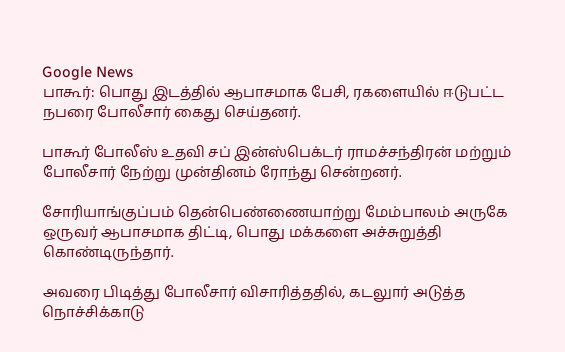Google News
பாகூர்: பொது இடத்தில் ஆபாசமாக பேசி, ரகளையில் ஈடுபட்ட நபரை போலீசார் கைது செய்தனர்.

பாகூர் போலீஸ் உதவி சப் இன்ஸ்பெக்டர் ராமச்சந்திரன் மற்றும் போலீசார் நேற்று முன்தினம் ரோந்து சென்றனர்.

சோரியாங்குப்பம் தென்பெண்ணையாற்று மேம்பாலம் அருகே ஒருவர் ஆபாசமாக திட்டி, பொது மக்களை அச்சுறுத்தி கொண்டிருந்தார்.

அவரை பிடித்து போலீசார் விசாரித்ததில், கடலுார் அடுத்த நொச்சிக்காடு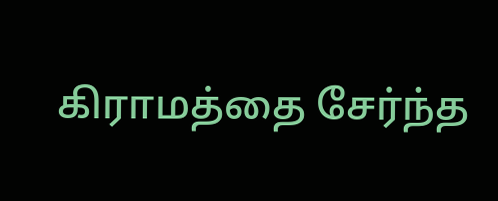கிராமத்தை சேர்ந்த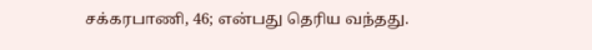சக்கரபாணி, 46; என்பது தெரிய வந்தது.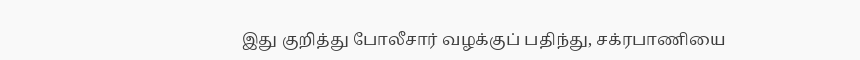இது குறித்து போலீசார் வழக்குப் பதிந்து, சக்ரபாணியை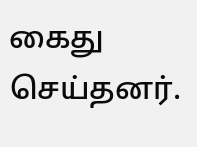கைது செய்தனர்.